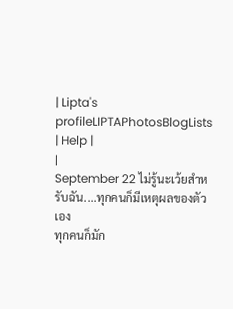| Lipta's profileLIPTAPhotosBlogLists | Help |
|
September 22 ไม่รู้นะเว้ยสำหรับฉัน....ทุกคนก็มีเหตุผลของตัวเอง
ทุกคนก็มัก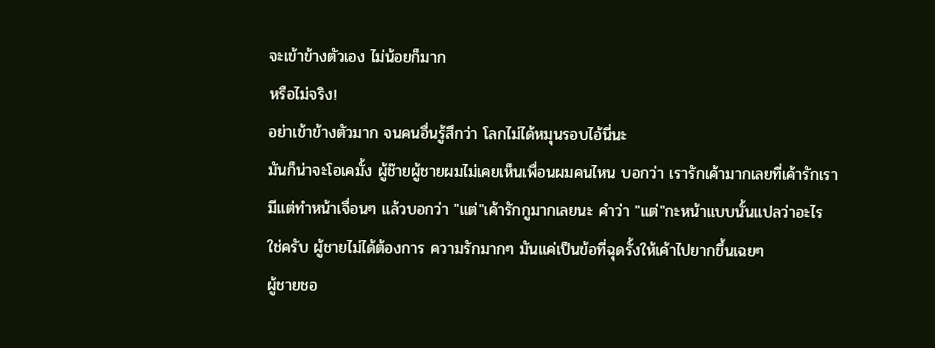จะเข้าข้างตัวเอง ไม่น้อยก็มาก
หรือไม่จริง!
อย่าเข้าข้างตัวมาก จนคนอื่นรู้สึกว่า โลกไม่ได้หมุนรอบไอ้นี่นะ
มันก็น่าจะโอเคมั้ง ผู้ช๊ายผู้ชายผมไม่เคยเห็นเพื่อนผมคนไหน บอกว่า เรารักเค้ามากเลยที่เค้ารักเรา
มีแต่ทำหน้าเจื่อนๆ แล้วบอกว่า "แต่"เค้ารักกูมากเลยนะ คำว่า "แต่"กะหน้าแบบนั้นแปลว่าอะไร
ใช่ครับ ผู้ชายไม่ได้ต้องการ ความรักมากๆ มันแค่เป็นข้อที่ฉุดรั้งให้เค้าไปยากขึ้นเฉยๆ
ผู้ชายชอ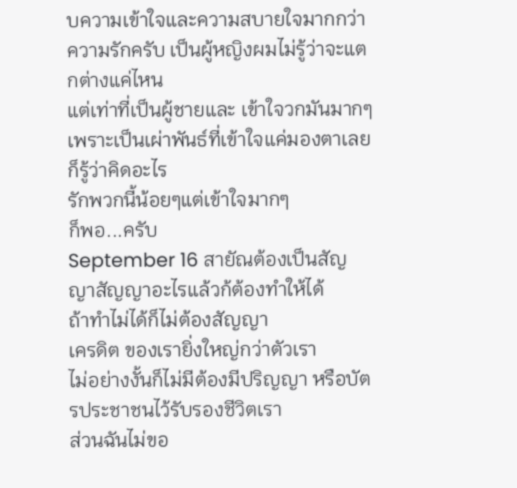บความเข้าใจและความสบายใจมากกว่า ความรักครับ เป็นผู้หญิงผมไม่รู้ว่าจะแตกต่างแค่ไหน
แต่เท่าที่เป็นผู้ชายและ เข้าใจวกมันมากๆเพราะเป็นเผ่าพันธ์ที่เข้าใจแค่มองตาเลยก็รู้ว่าคิดอะไร
รักพวกนี้น้อยๆแต่เข้าใจมากๆ
ก็พอ...ครับ
September 16 สายัณต้องเป็นสัญญาสัญญาอะไรแล้วก้ต้องทำให้ได้
ถ้าทำไม่ได้ก็ไม่ต้องสัญญา
เครดิต ของเรายิ่งใหญ่กว่าตัวเรา
ไม่อย่างงั้นก็ไม่มีต้องมีปริญญา หรือบัตรประชาชนไว้รับรองชีวิตเรา
ส่วนฉันไม่ขอ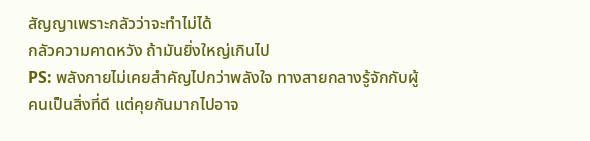สัญญาเพราะกลัวว่าจะทำไม่ได้
กลัวความคาดหวัง ถ้ามันยิ่งใหญ่เกินไป
PS: พลังกายไม่เคยสำคัญไปกว่าพลังใจ ทางสายกลางรู้จักกับผู้คนเป็นสิ่งที่ดี แต่คุยกันมากไปอาจ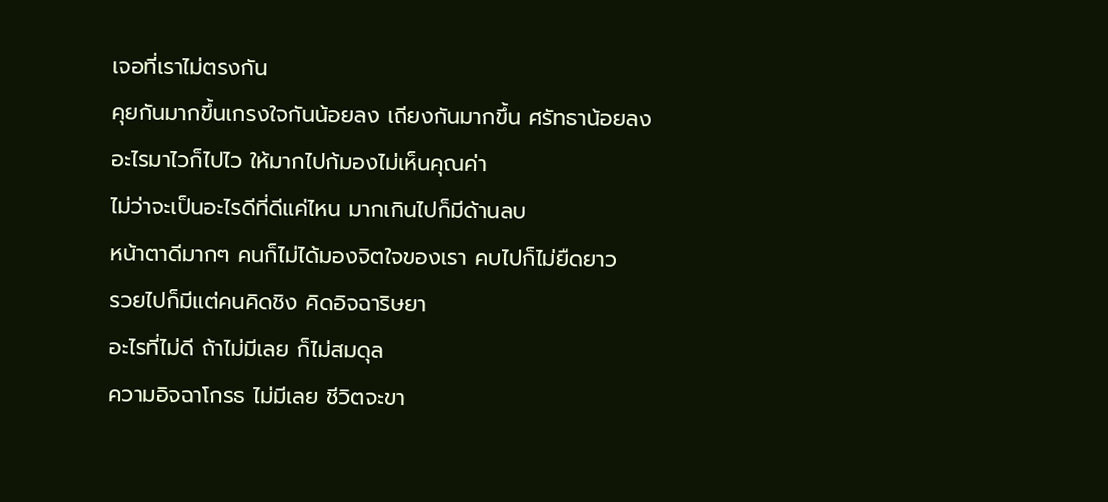เจอที่เราไม่ตรงกัน
คุยกันมากขึ้นเกรงใจกันน้อยลง เถียงกันมากขึ้น ศรัทธาน้อยลง
อะไรมาไวก็ไปไว ให้มากไปก้มองไม่เห็นคุณค่า
ไม่ว่าจะเป็นอะไรดีที่ดีแค่ไหน มากเกินไปก็มีด้านลบ
หน้าตาดีมากๆ คนก็ไม่ได้มองจิตใจของเรา คบไปก็ไม่ยืดยาว
รวยไปก็มีแต่คนคิดชิง คิดอิจฉาริษยา
อะไรที่ไม่ดี ถ้าไม่มีเลย ก็ไม่สมดุล
ความอิจฉาโกรธ ไม่มีเลย ชีวิตจะขา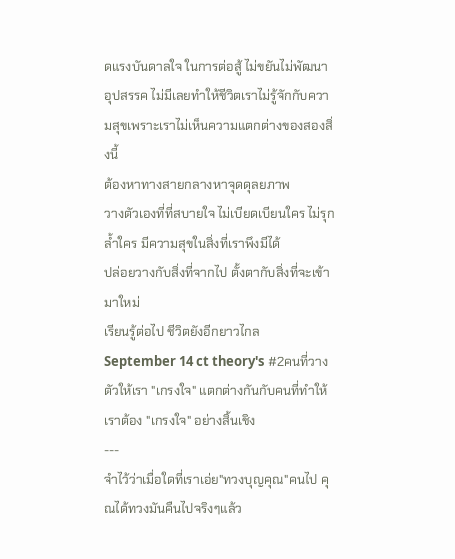ดแรงบันดาลใจ ในการต่อสู้ ไม่ขยันไม่พัฒนา
อุปสรรค ไม่มีเลยทำให้ชีวิตเราไม่รู้จักกับความสุขเพราะเราไม่เห็นความแตกต่างของสองสิ่งนี้
ต้องหาทางสายกลางหาจุดดุลยภาพ
วางตัวเองที่ที่สบายใจ ไม่เบียดเบียนใคร ไม่รุกล้ำใคร มีความสุขในสิ่งที่เราพึงมีได้
ปล่อยวางกับสิ่งที่จากไป ตั้งตากับสิ่งที่จะเข้ามาใหม่
เรียนรู้ต่อไป ชีวิตยังอีกยาวไกล
September 14 ct theory's #2คนที่วางตัวให้เรา "เกรงใจ" แตกต่างกันกับคนที่ทำให้เราต้อง "เกรงใจ" อย่างสิ้นเชิง
---
จำไว้ว่าเมื่อใดที่เราเอ่ย"ทวงบุญคุณ"คนไป คุณได้ทวงมันคืนไปจริงๆแล้ว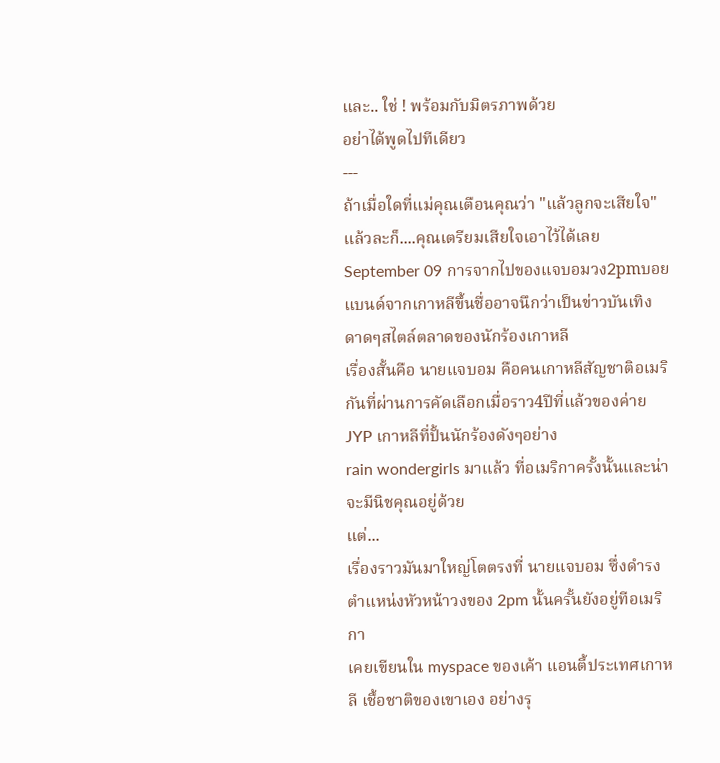และ.. ใช่ ! พร้อมกับมิตรภาพด้วย
อย่าได้พูดไปทีเดียว
---
ถ้าเมื่อใดที่แม่คุณเตือนคุณว่า "แล้วลูกจะเสียใจ" แล้วละก็....คุณเตรียมเสียใจเอาไว้ได้เลย September 09 การจากไปของแจบอมวง2pmบอยแบนด์จากเกาหลีขึ้นชื่ออาจนึกว่าเป็นข่าวบันเทิง ดาดๆสไตล์ตลาดของนักร้องเกาหลี
เรื่องสั้นคือ นายแจบอม คือคนเกาหลีสัญชาติอเมริกันที่ผ่านการคัดเลือกเมื่อราว4ปีที่แล้วของค่าย JYP เกาหลีที่ปั้นนักร้องดังๆอย่าง
rain wondergirls มาแล้ว ที่อเมริกาครั้งนั้นและน่าจะมีนิชคุณอยู่ด้วย
แต่...
เรื่องราวมันมาใหญ่โตตรงที่ นายแจบอม ซึ่งดำรงตำแหน่งหัวหน้าวงของ 2pm นั้นครั้นยังอยู่ทีอเมริกา
เคยเขียนใน myspace ของเค้า แอนตี้ประเทศเกาหลี เชื้อชาติของเขาเอง อย่างรุ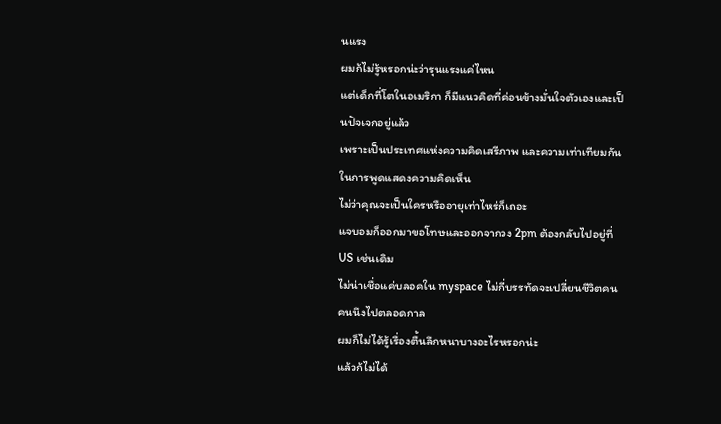นแรง
ผมก้ไม่รู้หรอกน่ะว่ารุนแรงแค่ไหน
แต่เด็กที่โตในอเมริกา ก็มีแนวคิดที่ค่อนข้างมั่นใจตัวเองและเป็นปัจเจกอยู่แล้ว
เพราะเป็นประเทศแห่งความคิดเสรีภาพ และความเท่าเทียมกันในการพูดแสดงความคิดเห็น
ไม่ว่าคุณจะเป็นใครหรืออายุเท่าไหร่ก็เถอะ
แจบอมก็ออกมาขอโทษและออกจากวง 2pm ต้องกลับไปอยู่ที่ US เช่นเดิม
ไม่น่าเชื่อแค่บลอคใน myspace ไม่กี่บรรทัดจะเปลี่ยนชีวิตคนคนนึงไปตลอดกาล
ผมก็ไม่ได้รู้เรื่องตื้นลึกหนาบางอะไรหรอกน่ะ
แล้วก้ไม่ได้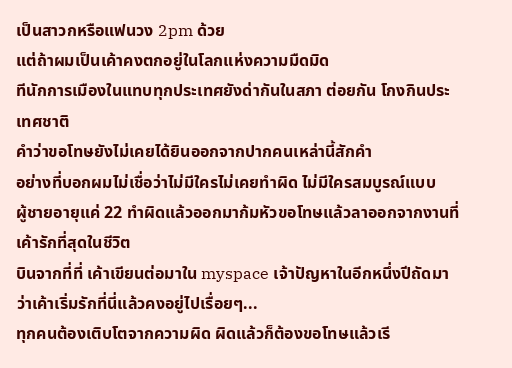เป็นสาวกหรือแฟนวง 2pm ด้วย
แต่ถ้าผมเป็นเค้าคงตกอยู่ในโลกแห่งความมืดมิด
ทีนักการเมืองในแทบทุกประเทศยังด่ากันในสภา ต่อยกัน โกงกินประเทศชาติ
คำว่าขอโทษยังไม่เคยได้ยินออกจากปากคนเหล่านี้สักคำ
อย่างที่บอกผมไม่เชื่อว่าไม่มีใครไม่เคยทำผิด ไม่มีใครสมบูรณ์แบบ
ผู้ชายอายุแค่ 22 ทำผิดแล้วออกมาก้มหัวขอโทษแล้วลาออกจากงานที่เค้ารักที่สุดในชีวิต
บินจากที่ที่ เค้าเขียนต่อมาใน myspace เจ้าปัญหาในอีกหนึ่งปีถัดมาว่าเค้าเริ่มรักที่นี่แล้วคงอยู่ไปเรื่อยๆ...
ทุกคนต้องเติบโตจากความผิด ผิดแล้วก็ต้องขอโทษแล้วเรี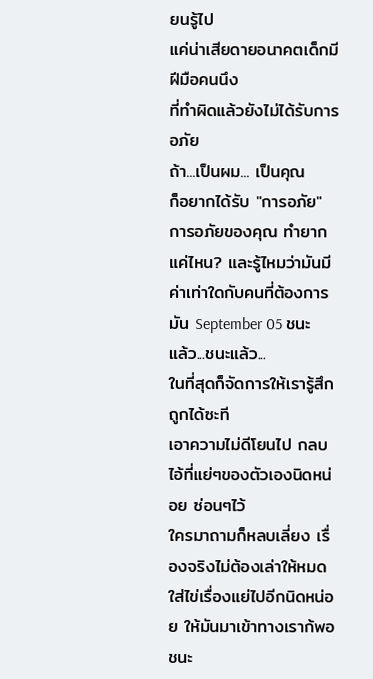ยนรู้ไป
แค่น่าเสียดายอนาคตเด็กมีฝีมือคนนึง
ที่ทำผิดแล้วยังไม่ได้รับการอภัย
ถ้า...เป็นผม... เป็นคุณ
ก็อยากได้รับ "การอภัย"
การอภัยของคุณ ทำยากแค่ไหน? และรู้ไหมว่ามันมีค่าเท่าใดกับคนที่ต้องการมัน September 05 ชนะแล้ว...ชนะแล้ว...
ในที่สุดก็จัดการให้เรารู้สึกถูกได้ซะที
เอาความไม่ดีโยนไป กลบไอ้ที่แย่ๆของตัวเองนิดหน่อย ซ่อนๆไว้
ใครมาถามก็หลบเลี่ยง เรื่องจริงไม่ต้องเล่าให้หมด ใส่ไข่เรื่องแย่ไปอีกนิดหน่อย ให้มันมาเข้าทางเราก้พอ
ชนะ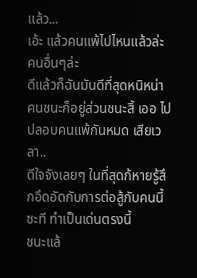แล้ว...
เอ้ะ แล้วคนแพ้ไปไหนแล้วล่ะ คนอื่นๆล่ะ
ดีแล้วก็ฉันมันดีที่สุดหนิหน่า คนชนะก็อยู่ส่วนชนะสิ้ เออ ไปปลอบคนแพ้กันหมด เสียเวลา..
ดีใจจังเลยๆ ในที่สุดก้หายรู้สึกอึดอัดกับการต่อสู้กับคนนี้ซะที ทำเป็นเด่นตรงนี้
ชนะแล้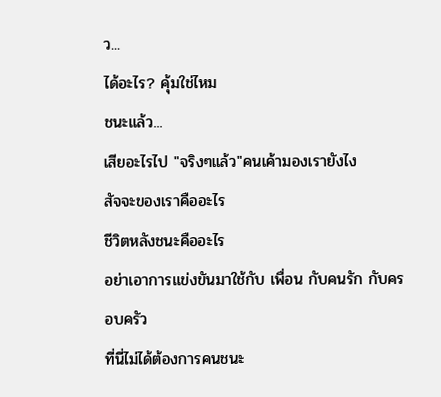ว...
ได้อะไร? คุ้มใช่ไหม
ชนะแล้ว...
เสียอะไรไป "จริงๆแล้ว"คนเค้ามองเรายังไง
สัจจะของเราคืออะไร
ชีวิตหลังชนะคืออะไร
อย่าเอาการแข่งขันมาใช้กับ เพื่อน กับคนรัก กับครอบครัว
ที่นี่ไม่ได้ต้องการคนชนะ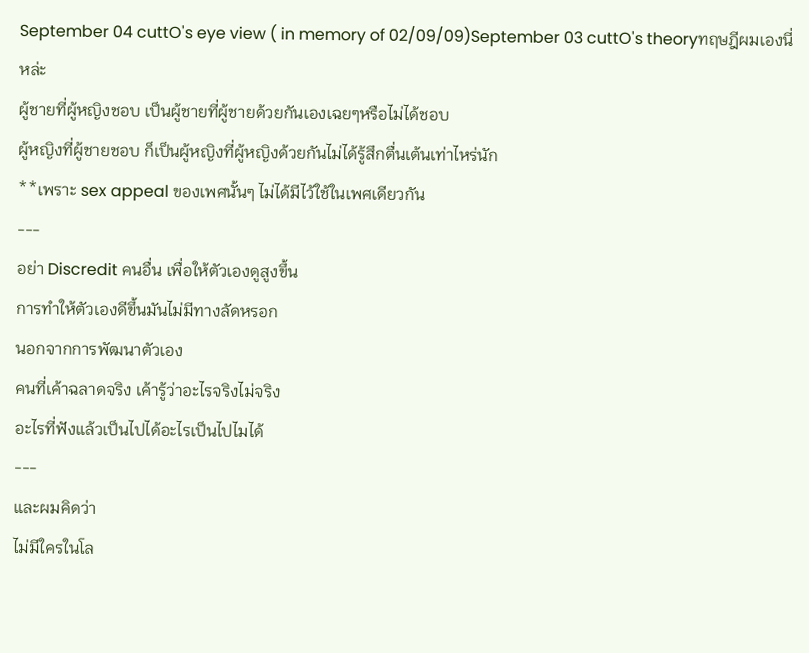September 04 cuttO's eye view ( in memory of 02/09/09)September 03 cuttO's theoryทฤษฎีผมเองนี่หล่ะ
ผู้ชายที่ผู้หญิงชอบ เป็นผู้ชายที่ผู้ชายด้วยกันเองเฉยๆหรือไม่ได้ชอบ
ผู้หญิงที่ผู้ชายชอบ ก็เป็นผู้หญิงที่ผู้หญิงด้วยกันไม่ได้รู้สึกตื่นเต้นเท่าไหร่นัก
**เพราะ sex appeal ของเพศนั้นๆ ไม่ได้มีไว้ใช้ในเพศเดียวกัน
---
อย่า Discredit คนอื่น เพื่อให้ตัวเองดูสูงขึ้น
การทำให้ตัวเองดีขึ้นมันไม่มีทางลัดหรอก
นอกจากการพัฒนาตัวเอง
คนที่เค้าฉลาดจริง เค้ารู้ว่าอะไรจริงไม่จริง
อะไรที่ฟังแล้วเป็นไปได้อะไรเป็นไปไมได้
---
และผมคิดว่า
ไม่มีใครในโล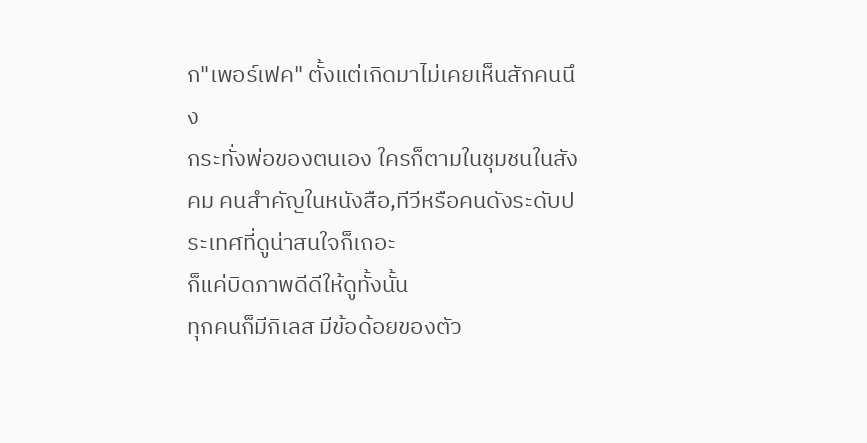ก"เพอร์เฟค" ตั้งแต่เกิดมาไม่เคยเห็นสักคนนึง
กระทั่งพ่อของตนเอง ใครก็ตามในชุมชนในสังคม คนสำคัญในหนังสือ,ทีวีหรือคนดังระดับประเทศที่ดูน่าสนใจก็เถอะ
ก็แค่บิดภาพดีดีให้ดูทั้งนั้น
ทุกคนก็มีกิเลส มีข้อด้อยของตัว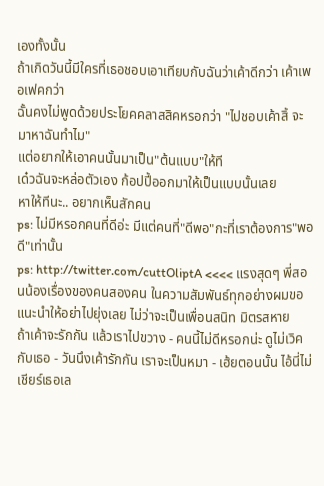เองทั้งนั้น
ถ้าเกิดวันนี้มีใครที่เธอชอบเอาเทียบกับฉันว่าเค้าดีกว่า เค้าเพอเฟคกว่า
ฉั้นคงไม่พูดด้วยประโยคคลาสสิคหรอกว่า "ไปชอบเค้าสิ้ จะมาหาฉันทำไม"
แต่อยากให้เอาคนนั้นมาเป็น"ต้นแบบ"ให้ที
เด๋วฉันจะหล่อตัวเอง ก้อปปี้ออกมาให้เป็นแบบนั้นเลย
หาให้ทีนะ.. อยากเห็นสักคน
ps: ไม่มีหรอกคนที่ดีอ่ะ มีแต่คนที่"ดีพอ"กะที่เราต้องการ"พอดี"เท่านั้น
ps: http://twitter.com/cuttOliptA <<<< แรงสุดๆ พี่สอนน้องเรื่องของคนสองคน ในความสัมพันธ์ทุกอย่างผมขอแนะนำให้อย่าไปยุ่งเลย ไม่ว่าจะเป็นเพื่อนสนิท มิตรสหาย
ถ้าเค้าจะรักกัน แล้วเราไปขวาง - คนนี้ไม่ดีหรอกน่ะ ดูไม่เวิคกับเธอ - วันนึงเค้ารักกัน เราจะเป็นหมา - เฮ้ยตอนนั้น ไอ้นี่ไม่เชียร์เธอเล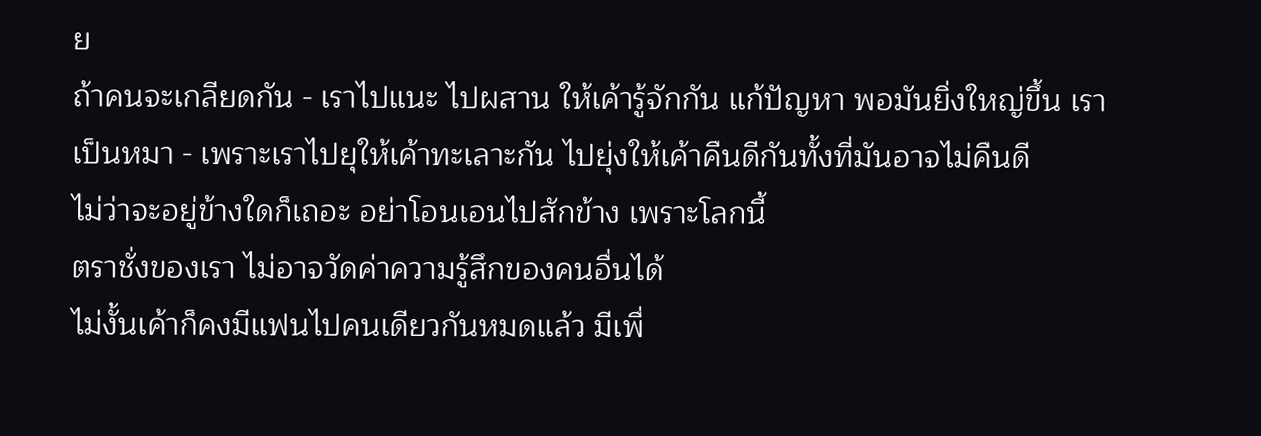ย
ถ้าคนจะเกลียดกัน - เราไปแนะ ไปผสาน ให้เค้ารู้จักกัน แก้ปัญหา พอมันยิ่งใหญ่ขึ้น เราเป็นหมา - เพราะเราไปยุให้เค้าทะเลาะกัน ไปยุ่งให้เค้าคืนดีกันทั้งที่มันอาจไม่คืนดี
ไม่ว่าจะอยู่ข้างใดก็เถอะ อย่าโอนเอนไปสักข้าง เพราะโลกนี้
ตราชั่งของเรา ไม่อาจวัดค่าความรู้สึกของคนอื่นได้
ไม่งั้นเค้าก็คงมีแฟนไปคนเดียวกันหมดแล้ว มีเพื่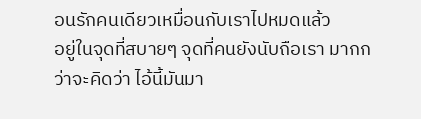อนรักคนเดียวเหมื่อนกับเราไปหมดแล้ว
อยู่ในจุดที่สบายๆ จุดที่คนยังนับถือเรา มากกว่าจะคิดว่า ไอ้นี้มันมา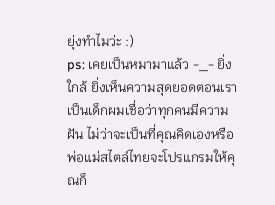ยุ่งทำไมว่ะ :)
ps: เคยเป็นหมามาแล้ว -_- ยิ่งใกล้ ยิ่งเห็นความสุดยอดตอนเราเป็นเด็กผมเชื่อว่าทุกคนมีความฝัน ไม่ว่าจะเป็นที่คุณคิดเองหรือพ่อแม่สไตล์ไทยจะโปรแกรมให้คุณก็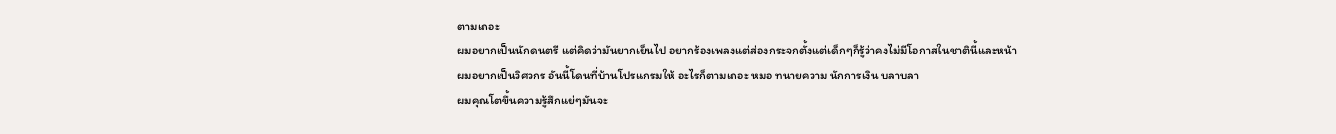ตามเถอะ
ผมอยากเป็นนักดนตรี แต่คิดว่ามันยากเย็นไป อยากร้องเพลงแต่ส่องกระจกตั้งแต่เด็กๆก็รู้ว่าคงไม่มีโอกาสในชาตินี้และหน้า
ผมอยากเป็นวิศวกร อันนี้โดนที่บ้านโปรแกรมให้ อะไรก็ตามเถอะ หมอ ทนายความ นักการเงิน บลาบลา
ผมคุณโตขึ้นความรู้สึกแย่ๆมันจะ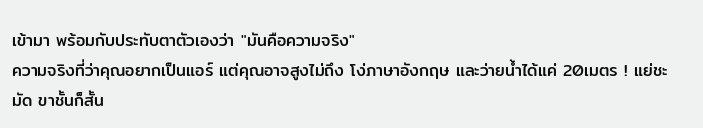เข้ามา พร้อมกับประทับตาตัวเองว่า "มันคือความจริง"
ความจริงที่ว่าคุณอยากเป็นแอร์ แต่คุณอาจสูงไม่ถึง โง่ภาษาอังกฤษ และว่ายน้ำได้แค่ 20เมตร ! แย่ชะมัด ขาชั้นก็สั้น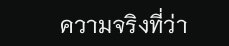ความจริงที่ว่า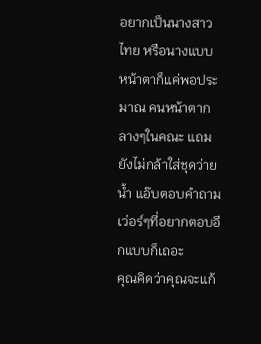อยากเป็นนางสาวไทย หรือนางแบบ หน้าตาก็แค่พอประมาณ คนหน้าตากลางๆในคณะ แถมยังไม่กล้าใส่ชุดว่ายน้ำ แอ๊บตอบคำถามเว่อร์ๆที่อยากตอบอีกแบบก็เถอะ
คุณคิดว่าคุณจะแก้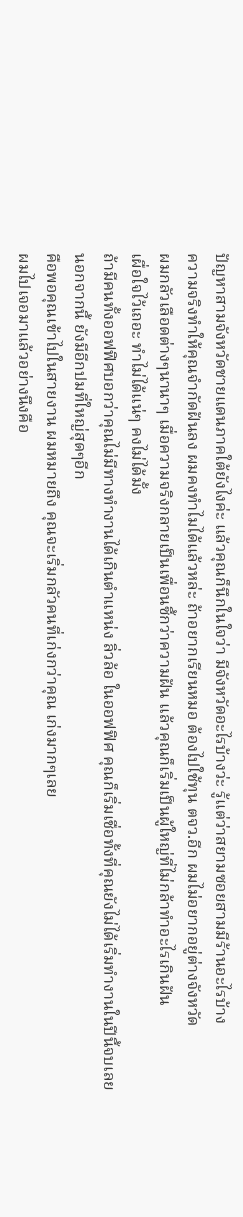ปัญหาสามจังหวัดชายแดนภาคใต้ยังไงค่ะ แล้วคุณก็นึกในใจว่า มีจังหวัดอะไรบ้างว่ะ รู้แต่ว่าสยามซอยสามมีร้านอะไรบ้าง
ความจริงทำให้คุณจำกัดฝันลง ผมคงทำไมได้แล้วหล่ะ ถ้าอยากเรียนหมอ ต้องไปใช้ทุน ตจว.อีก ผมไม่อยากอยู่ต่างจังหวัด
ผมกลัวเลือดต่างๆนานาๆ เมื่อความจริงกลายเป็นเพื่อนซี้กว่าความฝัน แล้วคุณก็เริ่มเป็นผู้ใหญ่ที่ไม่กล้าทำอะไรเกินฝัน
เผื่อใจไว้เถอะ ทำไม่ได้แน่ๆ คงไม่ได้มั้ง
ถ้ามีคนทั้งออฟฟิศบอกว่าคุณไม่มีทางทำงานได้เกินตำแหน่ง ลิ่วล้อ ในออฟฟิศ คุณก็เริ่มเชื่อทั้งที่คุณยังไม่ได้เริ่มทำงานในปีนี้จบเลย
นอกจากนี้ ยังมีอีกปมที่ใหญ่สุดๆอีก
คือพอคุณเข้าไปในสายงาน ผมหมายถึง คุณจะเริ่มกลัวคนที่เก่งกว่าคุณ เก่งมากๆเลย
ผมไปเจอมาแล้วอย่างนึงคือ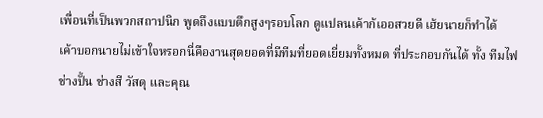เพื่อนที่เป็นพวกสถาปนิก พูดถึงแบบตึกสูงๆรอบโลก ดูแปลนเค้าก้เออสวยดี เฮ้ยนายก็ทำได้
เค้าบอกนายไม่เข้าใจหรอกนี่คืองานสุดยอดที่มีทีมที่ยอดเยี่ยมทั้งหมด ที่ประกอบกันได้ ทั้ง ทีมไฟ ช่างปั้น ช่างสี วัสดุ และคุณ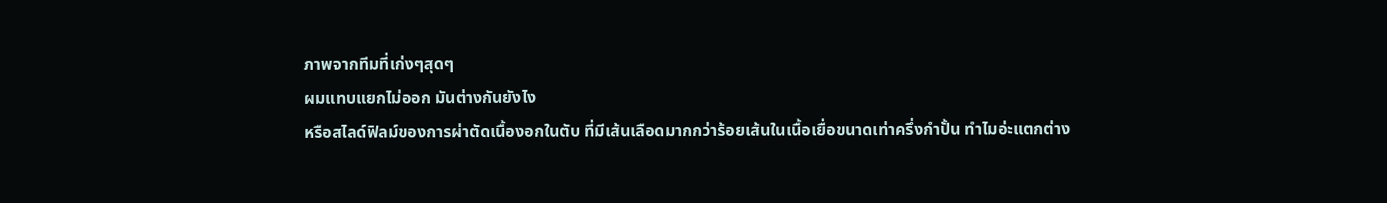ภาพจากทีมที่เก่งๆสุดๆ
ผมแทบแยกไม่ออก มันต่างกันยังไง
หรือสไลด์ฟิลม์ของการผ่าตัดเนื้องอกในตับ ที่มีเส้นเลือดมากกว่าร้อยเส้นในเนื้อเยื่อขนาดเท่าครึ่งกำปั้น ทำไมอ่ะแตกต่าง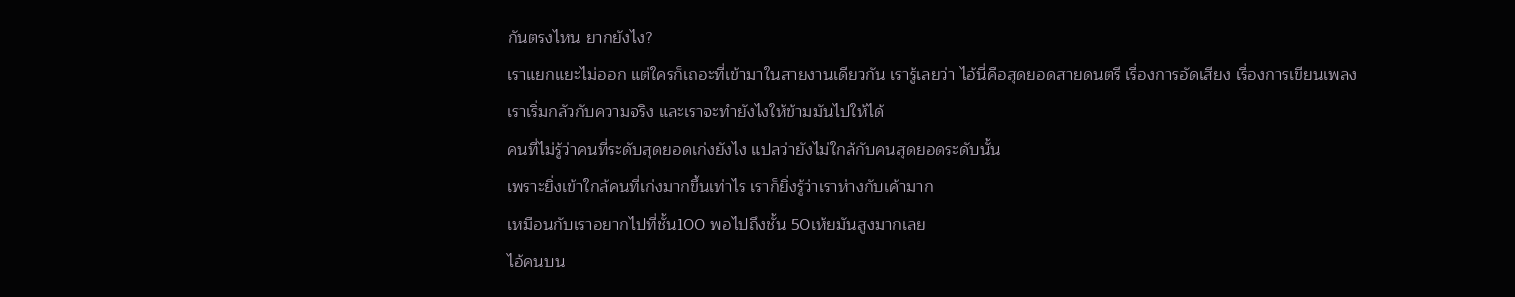กันตรงไหน ยากยังไง?
เราแยกแยะไม่ออก แต่ใครก็เถอะที่เข้ามาในสายงานเดียวกัน เรารู้เลยว่า ไอ้นี่คือสุดยอดสายดนตรี เรื่องการอัดเสียง เรื่องการเขียนเพลง
เราเริ่มกลัวกับความจริง และเราจะทำยังไงให้ข้ามมันไปให้ได้
คนที่ไม่รู้ว่าคนที่ระดับสุดยอดเก่งยังไง แปลว่ายังไม่ใกล้กับคนสุดยอดระดับนั้น
เพราะยิ่งเข้าใกล้คนที่เก่งมากขึ้นเท่าไร เราก็ยิ่งรู้ว่าเราห่างกับเค้ามาก
เหมือนกับเราอยากไปที่ชั้น100 พอไปถึงชั้น 50เห้ยมันสูงมากเลย
ไอ้คนบน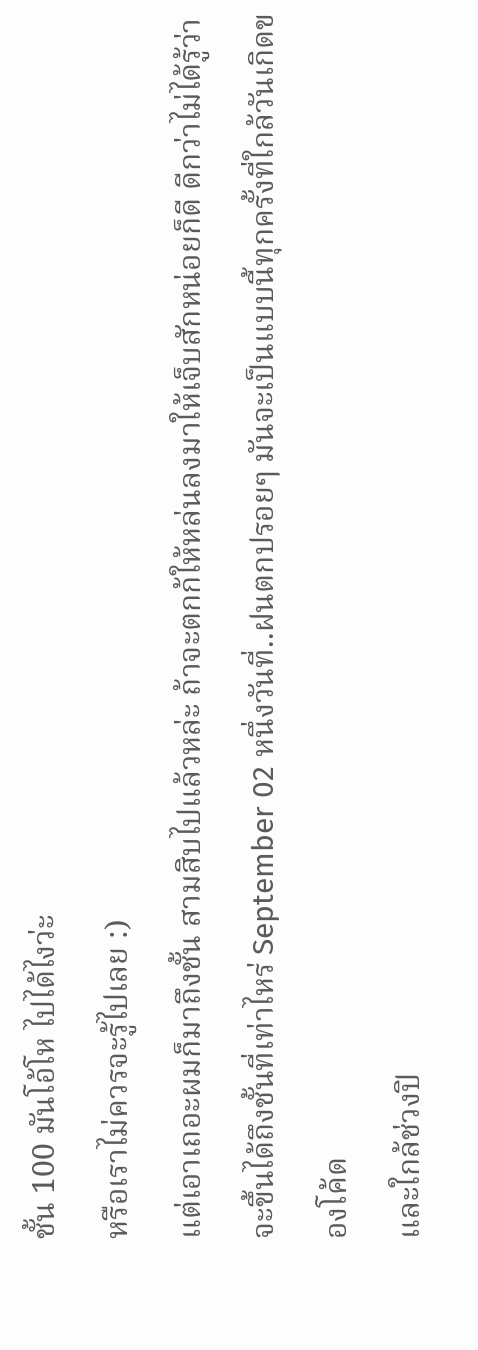ชั้น 100 มันโอ้โห ไปได้ไงว่ะ
หรือเราไม่ควรจะรู้ไปเลย :)
แต่เอาเถอะผมก็มาถึงชั้น สามสิบไปแล้วหล่ะ ถ้าจะตกก้ให้หล่นลงมาให้เจ็บสักหน่อยก็ดี ดีกว่าไม่ได้รู้ว่าจะขึ้นได้ถึงชั้นที่เท่าไหร่ September 02 หนึ่งวันที่..ฝนตกปรอยๆ มันจะเป็นแบบนี้ทุกครั้งที่ใกล้วันเกิดของโค้ด
และใกล้ช่วงปิ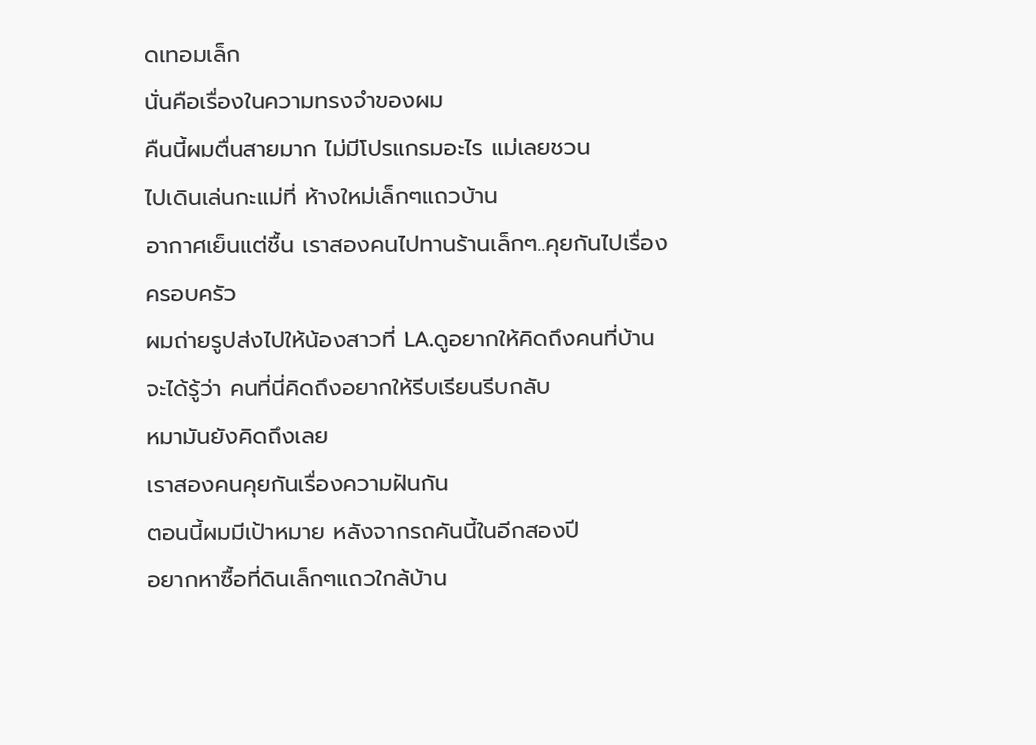ดเทอมเล็ก
นั่นคือเรื่องในความทรงจำของผม
คืนนี้ผมตื่นสายมาก ไม่มีโปรแกรมอะไร แม่เลยชวน
ไปเดินเล่นกะแม่ที่ ห้างใหม่เล็กๆแถวบ้าน
อากาศเย็นแต่ชื้น เราสองคนไปทานร้านเล็กๆ..คุยกันไปเรื่องครอบครัว
ผมถ่ายรูปส่งไปให้น้องสาวที่ LA.ดูอยากให้คิดถึงคนที่บ้าน
จะได้รู้ว่า คนที่นี่คิดถึงอยากให้รีบเรียนรีบกลับ
หมามันยังคิดถึงเลย
เราสองคนคุยกันเรื่องความฝันกัน
ตอนนี้ผมมีเป้าหมาย หลังจากรถคันนี้ในอีกสองปี
อยากหาซื้อที่ดินเล็กๆแถวใกล้บ้าน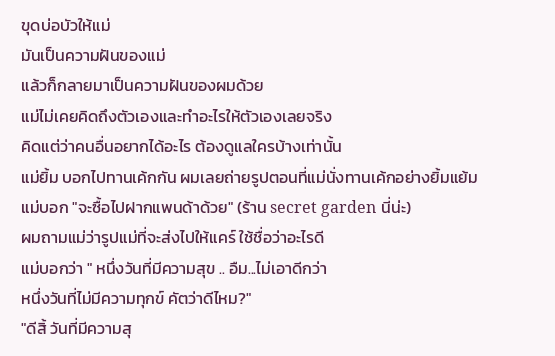ขุดบ่อบัวให้แม่
มันเป็นความฝันของแม่
แล้วก็กลายมาเป็นความฝันของผมด้วย
แม่ไม่เคยคิดถึงตัวเองและทำอะไรให้ตัวเองเลยจริง
คิดแต่ว่าคนอื่นอยากได้อะไร ต้องดูแลใครบ้างเท่านั้น
แม่ยิ้ม บอกไปทานเค้กกัน ผมเลยถ่ายรูปตอนที่แม่นั่งทานเค้กอย่างยิ้มแย้ม
แม่บอก "จะซื้อไปฝากแพนด้าด้วย" (ร้าน secret garden นี่น่ะ)
ผมถามแม่ว่ารูปแม่ที่จะส่งไปให้แคร์ ใช้ชื่อว่าอะไรดี
แม่บอกว่า " หนึ่งวันที่มีความสุข .. อืม...ไม่เอาดีกว่า
หนึ่งวันที่ไม่มีความทุกข์ คัตว่าดีไหม?"
"ดีสิ้ วันที่มีความสุ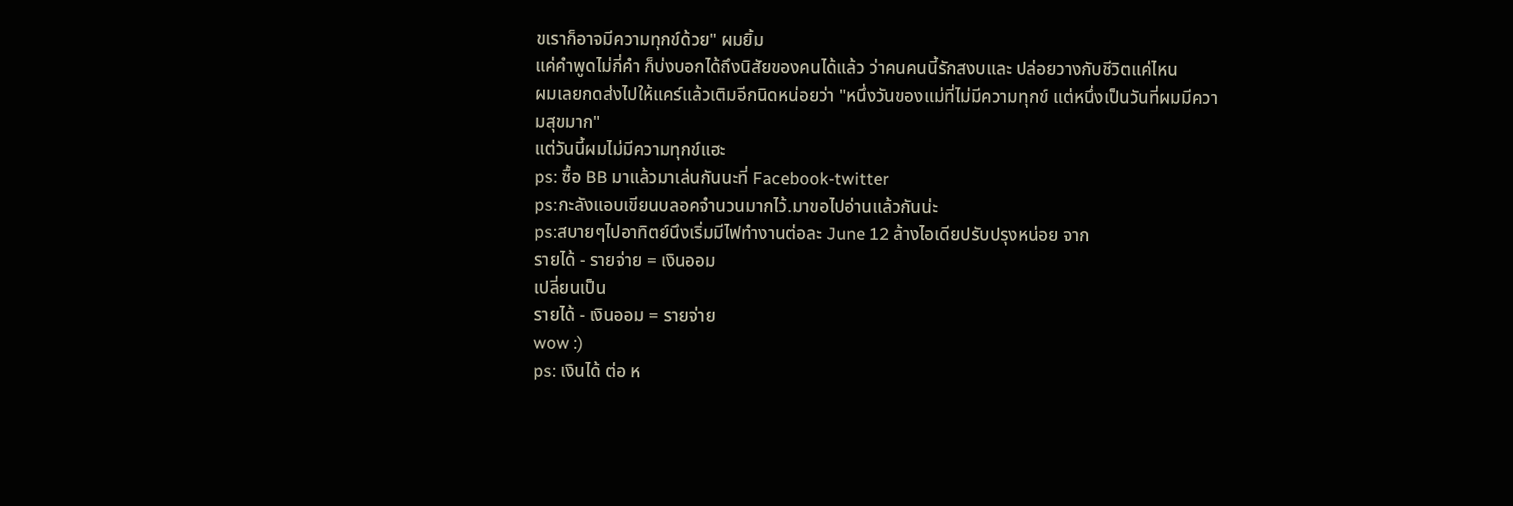ขเราก็อาจมีความทุกข์ด้วย" ผมยิ้ม
แค่คำพูดไม่กี่คำ ก็บ่งบอกได้ถึงนิสัยของคนได้แล้ว ว่าคนคนนี้รักสงบและ ปล่อยวางกับชีวิตแค่ไหน
ผมเลยกดส่งไปให้แคร์แล้วเติมอีกนิดหน่อยว่า "หนึ่งวันของแม่ที่ไม่มีความทุกข์ แต่หนึ่งเป็นวันที่ผมมีความสุขมาก"
แต่วันนี้ผมไม่มีความทุกข์แฮะ
ps: ซื้อ BB มาแล้วมาเล่นกันนะที่ Facebook-twitter
ps:กะลังแอบเขียนบลอคจำนวนมากไว้.มาขอไปอ่านแล้วกันน่ะ
ps:สบายๆไปอาทิตย์นึงเริ่มมีไฟทำงานต่อละ June 12 ล้างไอเดียปรับปรุงหน่อย จาก
รายได้ - รายจ่าย = เงินออม
เปลี่ยนเป็น
รายได้ - เงินออม = รายจ่าย
wow :)
ps: เงินได้ ต่อ ห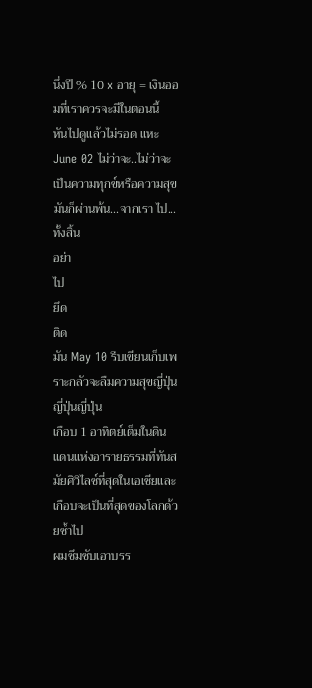นึ่งปี % 10 x อายุ = เงินออมที่เราควรจะมีในตอนนี้
หันไปดูแล้วไม่รอด แหะ June 02 ไม่ว่าจะ..ไม่ว่าจะเป็นความทุกข์หรือความสุข
มันก็ผ่านพ้น...จากเรา ไป...ทั้งสิ้น
อย่า
ไป
ยึด
ติด
มัน May 10 รีบเขียนเก็บเพราะกลัวจะลืมความสุขญี่ปุ่นญี่ปุ่นญี่ปุ่น
เกือบ 1 อาทิตย์เต็มในดินแดนแห่งอารายธรรมที่ทันสมัยศิวิไลซ์ที่สุดในเอเชียและ
เกือบจะเป็นที่สุดของโลกด้วยซ้ำไป
ผมซึมซับเอาบรร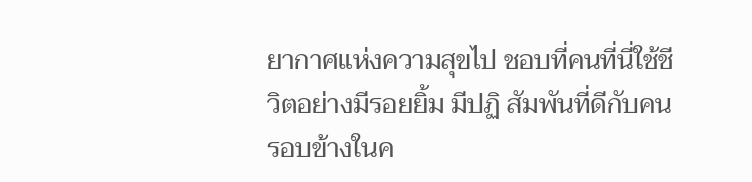ยากาศแห่งความสุขไป ชอบที่คนที่นี่ใช้ชีวิตอย่างมีรอยยิ้ม มีปฏิ สัมพันที่ดีกับคนรอบข้างในค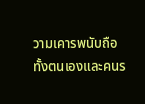วามเคารพนับถือทั้งตนเองและคนร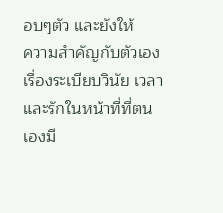อบๆตัว และยังให้
ความสำคัญกับตัวเองเรื่องระเบียบวินัย เวลา และรักในหน้าที่ที่ตนเองมี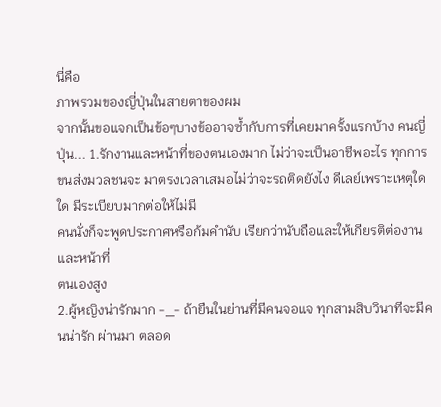นี่คือ
ภาพรวมของญี่ปุ่นในสายตาของผม
จากนั้นขอแจกเป็นข้อๆบางข้ออาจซ้ำกับการที่เคยมาครั้งแรกบ้าง คนญี่ปุ่น... 1.รักงานและหน้าที่ของตนเองมาก ไม่ว่าจะเป็นอาชีพอะไร ทุกการขนส่งมวลชนจะ มาตรงเวลาเสมอไม่ว่าจะรถติดยังไง ดีเลย์เพราะเหตุใดใด มีระเบียบมากต่อให้ไม่มี
คนนั่งก็จะพูดประกาศหรือก้มคำนับ เรียกว่านับถือและให้เกียรติต่องานและหน้าที่
ตนเองสูง
2.ผู้หญิงน่ารักมาก -_- ถ้ายืนในย่านที่มีคนจอแจ ทุกสามสิบวินาทีจะมีคนน่ารัก ผ่านมา ตลอด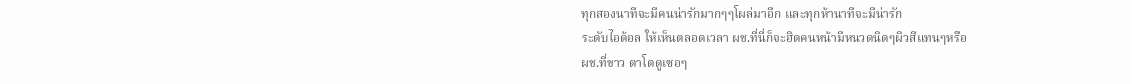ทุกสองนาทีจะมีคนน่ารักมากๆๆโผล่มาอีก และทุกห้านาทีจะมีน่ารัก
ระดับไอด้อล ให้เห็นตลอดเวลา ผช.ที่นี่ก็จะฮิตคนหน้ามีหนวดนิดๆผิวสีแทนๆหรือ
ผช.ที่ขาว ตาโตดูเซอๆ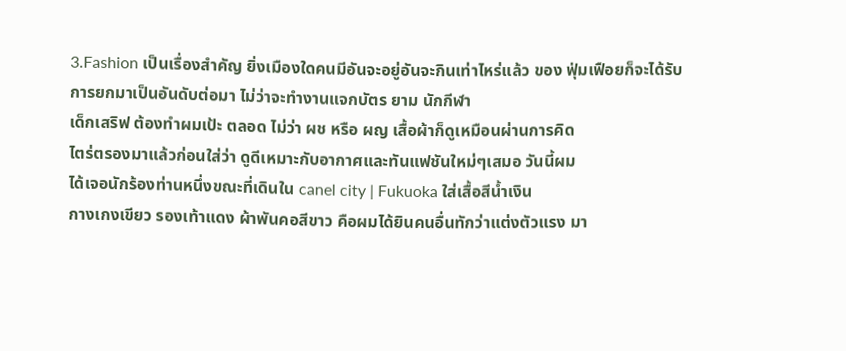3.Fashion เป็นเรื่องสำคัญ ยิ่งเมืองใดคนมีอันจะอยู่อันจะกินเท่าไหร่แล้ว ของ ฟุ่มเฟือยก็จะได้รับการยกมาเป็นอันดับต่อมา ไม่ว่าจะทำงานแจกบัตร ยาม นักกีฬา
เด็กเสริฟ ต้องทำผมเป้ะ ตลอด ไม่ว่า ผช หรือ ผญ เสื้อผ้าก็ดูเหมือนผ่านการคิด
ไตร่ตรองมาแล้วก่อนใส่ว่า ดูดีเหมาะกับอากาศและทันแฟชันใหม่ๆเสมอ วันนี้ผม
ได้เจอนักร้องท่านหนึ่งขณะที่เดินใน canel city | Fukuoka ใส่เสื้อสีน้ำเงิน
กางเกงเขียว รองเท้าแดง ผ้าพันคอสีขาว คือผมได้ยินคนอื่นทักว่าแต่งตัวแรง มา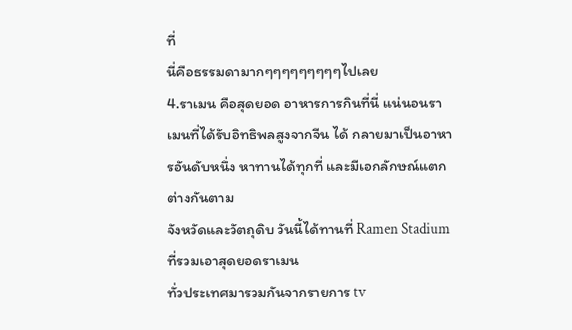ที่
นี่คือธรรมดามากๆๆๆๆๆๆๆๆๆไปเลย
4.ราเมน คือสุดยอด อาหารการกินที่นี่ แน่นอนราเมนที่ได้รับอิทธิพลสูงจากจีน ได้ กลายมาเป็นอาหารอันดับหนึ่ง หาทานได้ทุกที่ และมีเอกลักษณ์แตกต่างกันตาม
จังหวัดและวัตถุดิบ วันนี้ได้ทานที่ Ramen Stadium ที่รวมเอาสุดยอดราเมน
ทั่วประเทศมารวมกันจากรายการ tv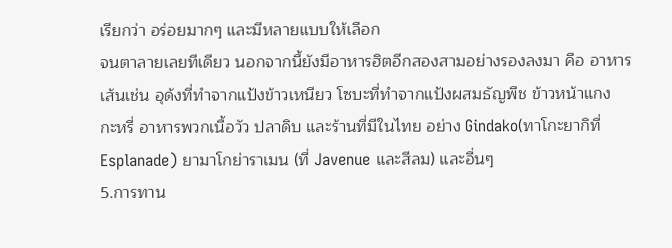เรียกว่า อร่อยมากๆ และมีหลายแบบให้เลือก
จนตาลายเลยทีเดียว นอกจากนี้ยังมีอาหารฮิตอีกสองสามอย่างรองลงมา คือ อาหาร
เส้นเช่น อุด้งที่ทำจากแป้งข้าวเหนียว โซบะที่ทำจากแป้งผสมธัญพืช ข้าวหน้าแกง
กะหรี่ อาหารพวกเนื้อวัว ปลาดิบ และร้านที่มีในไทย อย่าง Gindako(ทาโกะยากิที่
Esplanade) ยามาโกย่าราเมน (ที่ Javenue และสีลม) และอื่นๆ
5.การทาน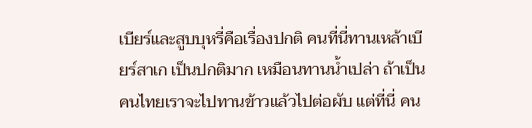เบียร์และสูบบุหรี่คือเรื่องปกติ คนที่นี่ทานเหล้าเบียร์สาเก เป็นปกติมาก เหมือนทานน้ำเปล่า ถ้าเป็นคนไทยเราจะไปทานข้าวแล้วไปต่อผับ แต่ที่นี่ คน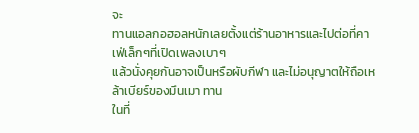จะ
ทานแอลกอฮอลหนักเลยตั้งแต่ร้านอาหารและไปต่อที่คาเฟ่เล็กๆที่เปิดเพลงเบาๆ
แล้วนั่งคุยกันอาจเป็นหรือผับกีฬา และไม่อนุญาตให้ถือเหล้าเบียร์ของมึนเมา ทาน
ในที่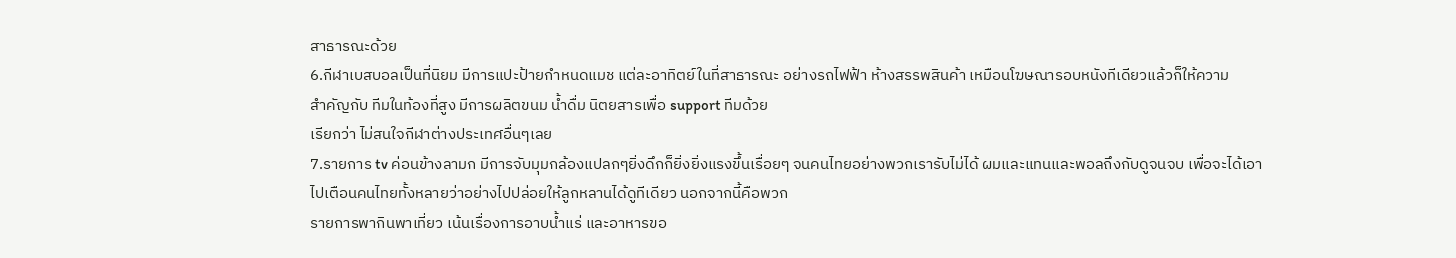สาธารณะด้วย
6.กีฬาเบสบอลเป็นที่นิยม มีการแปะป้ายกำหนดแมช แต่ละอาทิตย์ในที่สาธารณะ อย่างรถไฟฟ้า ห้างสรรพสินค้า เหมือนโฆษณารอบหนังทีเดียวแล้วก็ให้ความ
สำคัญกับ ทีมในท้องที่สูง มีการผลิตขนม น้ำดื่ม นิตยสารเพื่อ support ทีมด้วย
เรียกว่า ไม่สนใจกีฬาต่างประเทศอื่นๆเลย
7.รายการ tv ค่อนข้างลามก มีการจับมุมกล้องแปลกๆยิ่งดึกก็ยิ่งยิ่งแรงขึ้นเรื่อยๆ จนคนไทยอย่างพวกเรารับไม่ได้ ผมและแทนและพอลถึงกับดูจนจบ เพื่อจะได้เอา
ไปเตือนคนไทยทั้งหลายว่าอย่างไปปล่อยให้ลูกหลานได้ดูทีเดียว นอกจากนี้คือพวก
รายการพากินพาเที่ยว เน้นเรื่องการอาบน้ำแร่ และอาหารขอ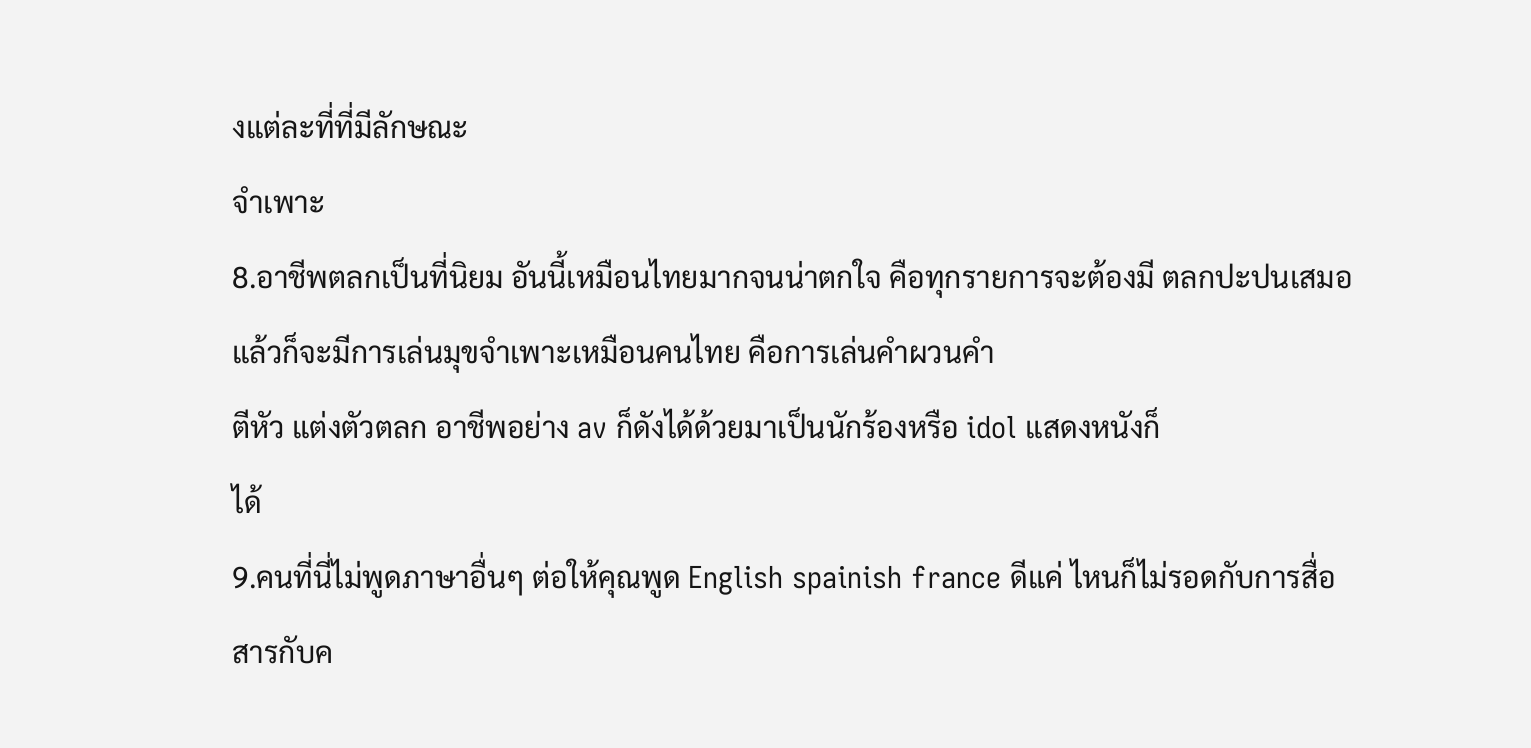งแต่ละที่ที่มีลักษณะ
จำเพาะ
8.อาชีพตลกเป็นที่นิยม อันนี้เหมือนไทยมากจนน่าตกใจ คือทุกรายการจะต้องมี ตลกปะปนเสมอแล้วก็จะมีการเล่นมุขจำเพาะเหมือนคนไทย คือการเล่นคำผวนคำ
ตีหัว แต่งตัวตลก อาชีพอย่าง av ก็ดังได้ด้วยมาเป็นนักร้องหรือ idol แสดงหนังก็
ได้
9.คนที่นี่ไม่พูดภาษาอื่นๆ ต่อให้คุณพูด English spainish france ดีแค่ ไหนก็ไม่รอดกับการสื่อสารกับค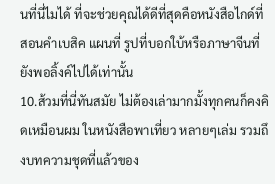นที่นี่ไมได้ ที่จะช่วยคุณได้ดีที่สุดคือหนังสือไกด์ที่
สอนคำเบสิค แผนที่ รูปที่บอกใบ้หรือภาษาจีนที่ยังพอลิ้งค์ไปได้เท่านั้น
10.ส้วมที่นี่ทันสมัย ไม่ต้องเล่ามากมั้งทุกคนก็คงคิดเหมือนผม ในหนังสือพาเที่ยว หลายๆเล่ม รวมถึงบทความชุดที่แล้วของ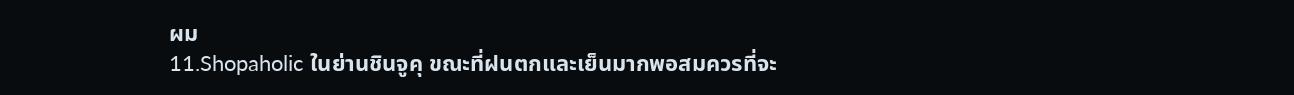ผม
11.Shopaholic ในย่านชินจูคุ ขณะที่ฝนตกและเย็นมากพอสมควรที่จะ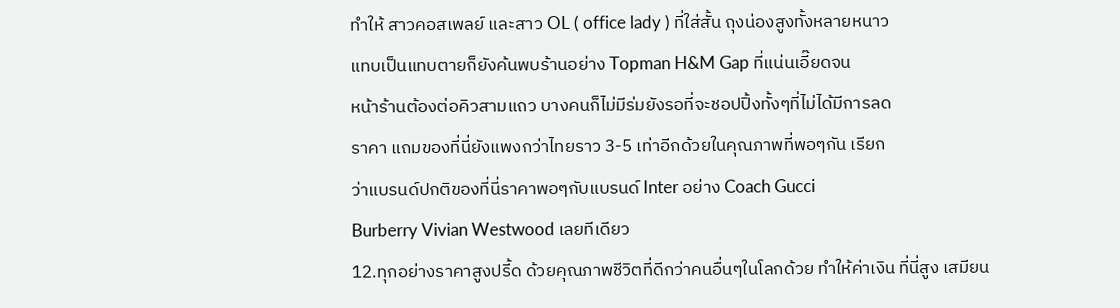ทำให้ สาวคอสเพลย์ และสาว OL ( office lady ) ที่ใส่สั้น ถุงน่องสูงทั้งหลายหนาว
แทบเป็นแทบตายก็ยังค้นพบร้านอย่าง Topman H&M Gap ที่แน่นเอี๊ยดจน
หน้าร้านต้องต่อคิวสามแถว บางคนก็ไม่มีร่มยังรอที่จะชอปปิ้งทั้งๆที่ไม่ได้มีการลด
ราคา แถมของที่นี่ยังแพงกว่าไทยราว 3-5 เท่าอีกด้วยในคุณภาพที่พอๆกัน เรียก
ว่าแบรนด์ปกติของที่นี่ราคาพอๆกับแบรนด์ Inter อย่าง Coach Gucci
Burberry Vivian Westwood เลยทีเดียว
12.ทุกอย่างราคาสูงปรี้ด ด้วยคุณภาพชีวิตที่ดีกว่าคนอื่นๆในโลกด้วย ทำให้ค่าเงิน ที่นี่สูง เสมียน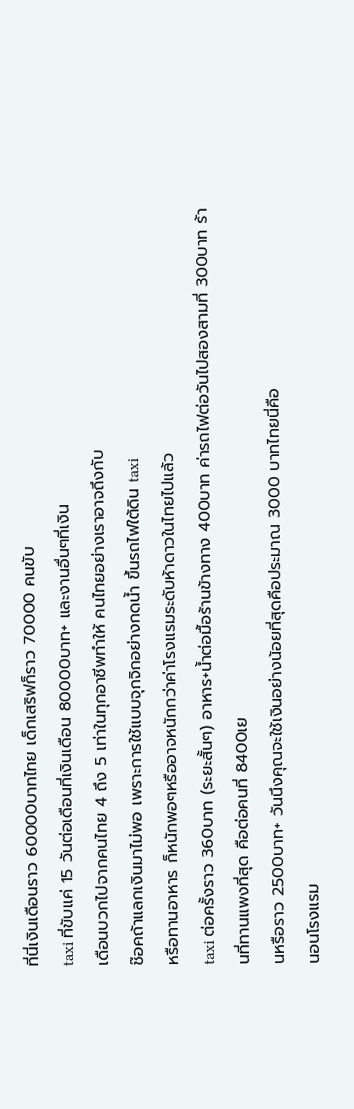ที่นี่เงินเดือนราว 60000บาทไทย เด็กเสริฟก็ราว 70000 คนขับ
taxi ที่ขับแค่ 15 วันต่อเดือนที่เงินเดือน 80000บาท+ และงานอื่นๆที่เงิน
เดือนบวกไปจากคนไทย 4 ถึง 5 เท่าในทุกอาชีพทำให้ คนไทยอย่างเราอาจถึงกับ
ช๊อคถ้าแลกเงินมาไม่พอ เพราะการใช้แบบจุกจิกอย่างกดน้ำ ขึ้นรถไฟใต้ดิน taxi
หรือทานอาหาร ก็หนักพอๆหรืออาจหนักกว่าค่าโรงแรมระดับห้าดาวในไทยไปแล้ว
taxi ต่อครั้งราว 360บาท (ระยะสั้นๆ) อาหาร+น้ำต่อมื้อร้านข้างทาง 400บาท ค่ารถไฟต่อวันไปสองสามที่ 300บาท ร้านที่ทานแพงที่สุด คือต่อคนที่ 8400เย
นหรือราว 2500บาท+ วันนึงคุณจะใช้เงินอย่างน้อยที่สุดคือประมาณ 3000 บาทไทยนี่คือ
นอนโรงแรม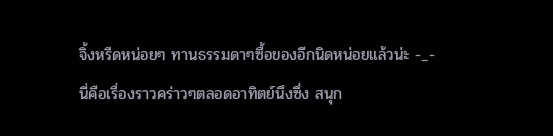จิ้งหรีดหน่อยๆ ทานธรรมดาๆซื้อของอีกนิดหน่อยแล้วน่ะ -_-
นี่คือเรื่องราวคร่าวๆตลอดอาทิตย์นึงซึ่ง สนุก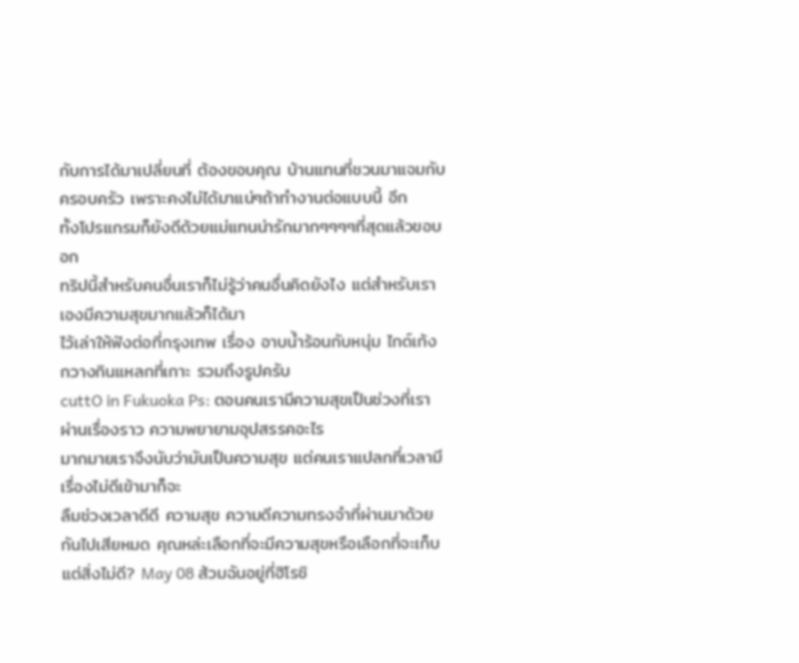กับการได้มาเปลี่ยนที่ ต้องขอบคุณ บ้านแทนที่ชวนมาแจมกับครอบครัว เพราะคงไม่ได้มาแน่ๆถ้าทำงานต่อแบบนี้ อีก
ทั้งโปรแกรมก็ยังดีด้วยแม่แทนน่ารักมากๆๆๆๆที่สุดแล้วขอบอก
ทริปนี้สำหรับคนอื่นเราก็ไม่รู้ว่าคนอื่นคิดยังไง แต่สำหรับเราเองมีความสุขมากแล้วก็ได้มา
ไว้เล่าให้ฟังต่อที่กรุงเทพ เรื่อง อาบน้ำร้อนกับหนุ่ม ไกด์เก้ง กวางกินแหลกที่เกาะ รวมถึงรูปครับ
cuttO in Fukuoka Ps: ตอนคนเรามีความสุขเป็นช่วงที่เราผ่านเรื่องราว ความพยายามอุปสรรคอะไร
มากมายเราจึงนับว่ามันเป็นความสุข แต่คนเราแปลกที่เวลามีเรื่องไม่ดีเข้ามาก็จะ
ลืมช่วงเวลาดีดี ความสุข ความดีความทรงจำที่ผ่านมาด้วยกันไปเสียหมด คุณหล่ะเลือกที่จะมีความสุขหรือเลือกที่จะเก็บแต่สิ่งไม่ดี? May 08 ส้วมฉันอยู่ที่ฮิโรชิ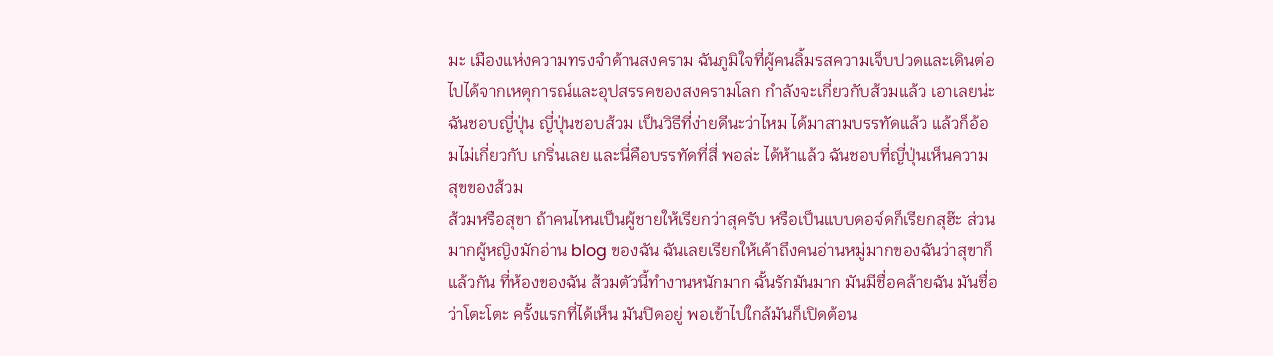มะ เมืองแห่งความทรงจำด้านสงคราม ฉันภูมิใจที่ผู้คนลิ้มรสความเจ็บปวดและเดินต่อไปได้จากเหตุการณ์และอุปสรรคของสงครามโลก กำลังจะเกี่ยวกับส้วมแล้ว เอาเลยน่ะ ฉันชอบญี่ปุ่น ญี่ปุ่นชอบส้วม เป็นวิธีที่ง่ายดีนะว่าไหม ได้มาสามบรรทัดแล้ว แล้วก็อ้อมไม่เกี่ยวกับ เกริ่นเลย และนี่คือบรรทัดที่สี่ พอล่ะ ได้ห้าแล้ว ฉันชอบที่ญี่ปุ่นเห็นความสุขของส้วม
ส้วมหรือสุขา ถ้าคนไหนเป็นผู้ชายให้เรียกว่าสุครับ หรือเป็นแบบดอจ์ดก็เรียกสุฮ๊ะ ส่วนมากผู้หญิงมักอ่าน blog ของฉัน ฉันเลยเรียกให้เค้าถึงคนอ่านหมู่มากของฉันว่าสุขาก็แล้วกัน ที่ห้องของฉัน ส้วมตัวนี้ทำงานหนักมาก ฉั้นรักมันมาก มันมีชื่อคล้ายฉัน มันชื่อว่าโตะโตะ ครั้งแรกที่ได้เห็น มันปิดอยู่ พอเข้าไปใกล้มันก็เปิดต้อน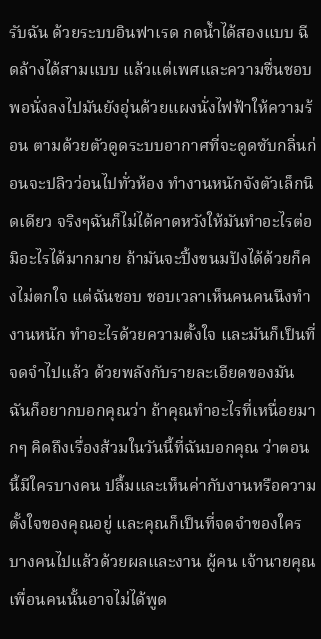รับฉัน ด้วยระบบอินฟาเรด กดน้ำได้สองแบบ ฉีดล้างได้สามแบบ แล้วแต่เพศและความชื่นชอบ พอนั่งลงไปมันยังอุ่นด้วยแผงนั่งไฟฟ้าให้ความร้อน ตามด้วยตัวดูดระบบอากาศที่จะดูดซับกลิ่นก่อนจะปลิวว่อนไปทั่วห้อง ทำงานหนักจังตัวเล็กนิดเดียว จริงๆฉันก็ไม่ได้คาดหวังให้มันทำอะไรต่อมิอะไรได้มากมาย ถ้ามันจะปิ้งขนมปังได้ด้วยก็คงไม่ตกใจ แต่ฉันชอบ ชอบเวลาเห็นคนคนนึงทำงานหนัก ทำอะไรด้วยความตั้งใจ และมันก็เป็นที่จดจำไปแล้ว ด้วยพลังกับรายละเอียดของมัน ฉันก็อยากบอกคุณว่า ถ้าคุณทำอะไรที่เหนื่อยมากๆ คิดถึงเรื่องส้วมในวันนี้ที่ฉันบอกคุณ ว่าตอนนี้มีใครบางคน ปลื้มและเห็นค่ากับงานหรือความตั้งใจของคุณอยู่ และคุณก็เป็นที่จดจำของใครบางคนไปแล้วด้วยผลและงาน ผู้คน เจ้านายคุณ เพื่อนคนนั้นอาจไม่ได้พูด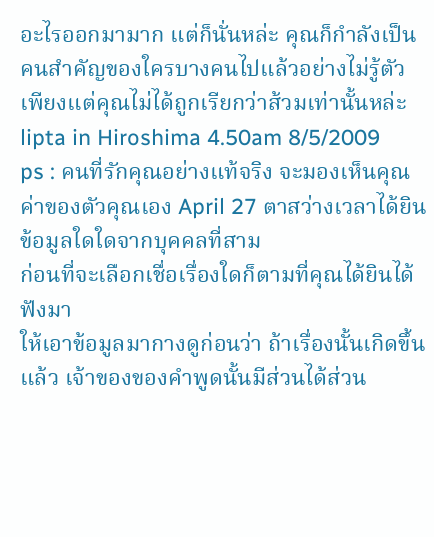อะไรออกมามาก แต่ก็นั่นหล่ะ คุณก็กำลังเป็นคนสำคัญของใครบางคนไปแล้วอย่างไม่รู้ตัว เพียงแต่คุณไม่ได้ถูกเรียกว่าส้วมเท่านั้นหล่ะ lipta in Hiroshima 4.50am 8/5/2009
ps : คนที่รักคุณอย่างแท้จริง จะมองเห็นคุณค่าของตัวคุณเอง April 27 ตาสว่างเวลาได้ยินข้อมูลใดใดจากบุคคลที่สาม
ก่อนที่จะเลือกเชื่อเรื่องใดก็ตามที่คุณได้ยินได้ฟังมา
ให้เอาข้อมูลมากางดูก่อนว่า ถ้าเรื่องนั้นเกิดขึ้นแล้ว เจ้าของของคำพูดนั้นมีส่วนได้ส่วน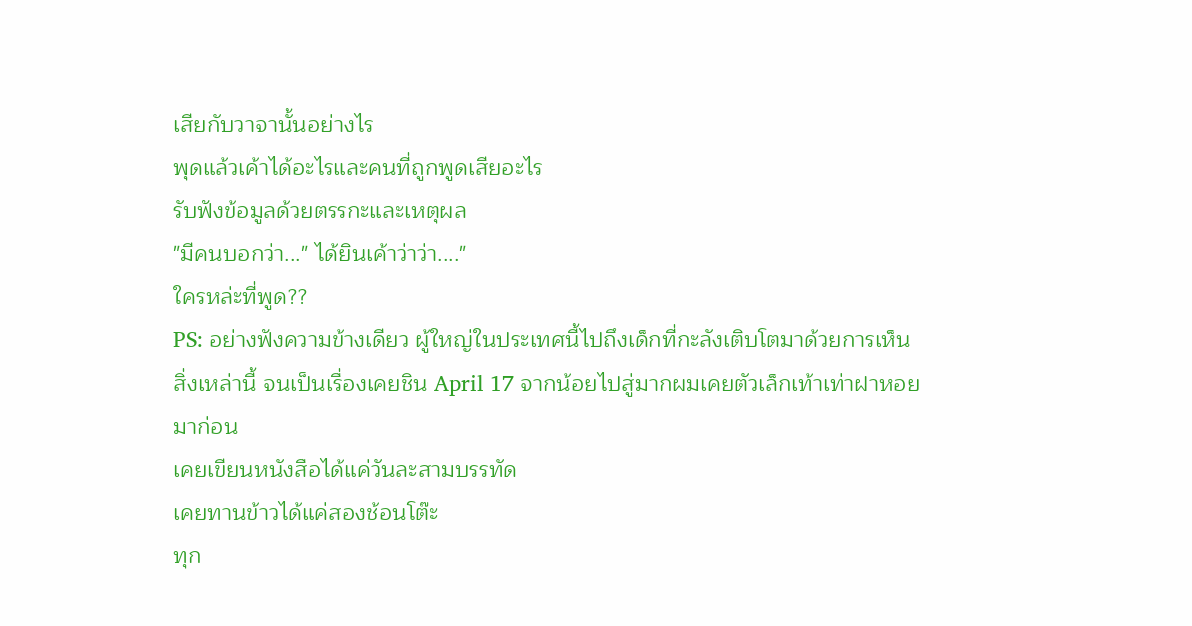เสียกับวาจานั้นอย่างไร
พุดแล้วเค้าได้อะไรและคนที่ถูกพูดเสียอะไร
รับฟังข้อมูลด้วยตรรกะและเหตุผล
"มีคนบอกว่า..." ได้ยินเค้าว่าว่า...."
ใครหล่ะที่พูด??
PS: อย่างฟังความข้างเดียว ผู้ใหญ่ในประเทศนี้ไปถึงเด็กที่กะลังเติบโตมาด้วยการเห็นสิ่งเหล่านี้ จนเป็นเรื่องเคยชิน April 17 จากน้อยไปสู่มากผมเคยตัวเล็กเท้าเท่าฝาหอยมาก่อน
เคยเขียนหนังสือได้แค่วันละสามบรรทัด
เคยทานข้าวได้แค่สองช้อนโต๊ะ
ทุก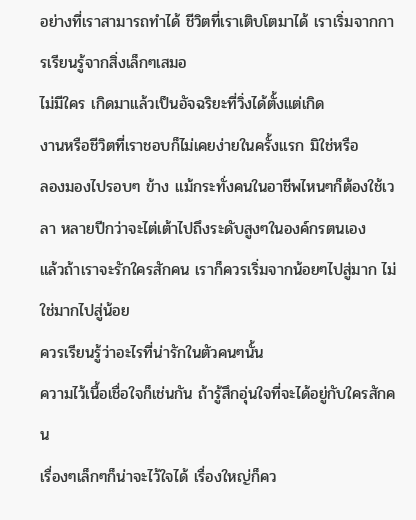อย่างที่เราสามารถทำได้ ชีวิตที่เราเติบโตมาได้ เราเริ่มจากการเรียนรู้จากสิ่งเล็กๆเสมอ
ไม่มีใคร เกิดมาแล้วเป็นอัจฉริยะที่วิ่งได้ตั้งแต่เกิด
งานหรือชีวิตที่เราชอบก็ไม่เคยง่ายในครั้งแรก มิใช่หรือ
ลองมองไปรอบๆ ข้าง แม้กระทั่งคนในอาชีพไหนๆก็ต้องใช้เวลา หลายปีกว่าจะไต่เต้าไปถึงระดับสูงๆในองค์กรตนเอง
แล้วถ้าเราจะรักใครสักคน เราก็ควรเริ่มจากน้อยๆไปสู่มาก ไม่ใช่มากไปสู่น้อย
ควรเรียนรู้ว่าอะไรที่น่ารักในตัวคนๆนั้น
ความไว้เนื้อเชื่อใจก็เช่นกัน ถ้ารู้สึกอุ่นใจที่จะได้อยู่กับใครสักคน
เรื่องๆเล็กๆก็น่าจะไว้ใจได้ เรื่องใหญ่ก็คว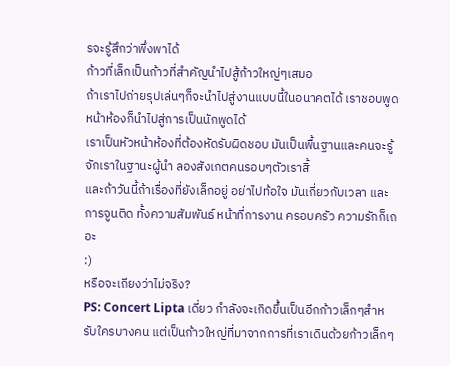รจะรู้สึกว่าพึ่งพาได้
ก้าวที่เล็กเป็นก้าวที่สำคัญนำไปสู้ก้าวใหญ่ๆเสมอ
ถ้าเราไปถ่ายรุปเล่นๆก็จะนำไปสู่งานแบบนี้ในอนาคตได้ เราชอบพูดหน้าห้องก็นำไปสู่การเป็นนักพูดได้
เราเป็นหัวหน้าห้องที่ต้องหัดรับผิดชอบ มันเป็นพื้นฐานและคนจะรู้จักเราในฐานะผู้นำ ลองสังเกตคนรอบๆตัวเราสิ้
และถ้าวันนี้ถ้าเรื่องที่ยังเล็กอยู่ อย่าไปท้อใจ มันเกี่ยวกับเวลา และการจูนติด ทั้งความสัมพันธ์ หน้าที่การงาน ครอบครัว ความรักก็เถอะ
:)
หรือจะเถียงว่าไม่จริง?
PS: Concert Lipta เดี่ยว กำลังจะเกิดขึ้นเป็นอีกก้าวเล็กๆสำหรับใครบางคน แต่เป็นก้าวใหญ่ที่มาจากการที่เราเดินด้วยก้าวเล็กๆ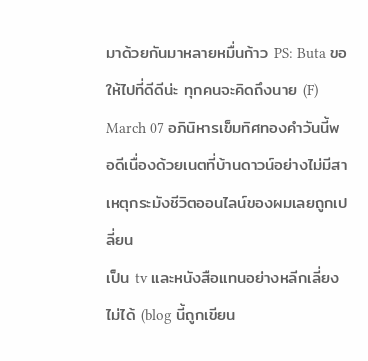มาด้วยกันมาหลายหมื่นก้าว PS: Buta ขอให้ไปที่ดีดีน่ะ ทุกคนจะคิดถึงนาย (F) March 07 อภินิหารเข็มทิศทองคำวันนี้พอดีเนื่องด้วยเนตที่บ้านดาวน์อย่างไม่มีสาเหตุกระมังชีวิตออนไลน์ของผมเลยถูกเปลี่ยน
เป็น tv และหนังสือแทนอย่างหลีกเลี่ยงไม่ได้ (blog นี้ถูกเขียน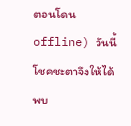ตอนโดนoffline) วันนี้โชคชะตาจึงให้ได้พบ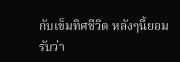กับเข็มทิศชีวิต หลังๆนี้ยอมรับว่า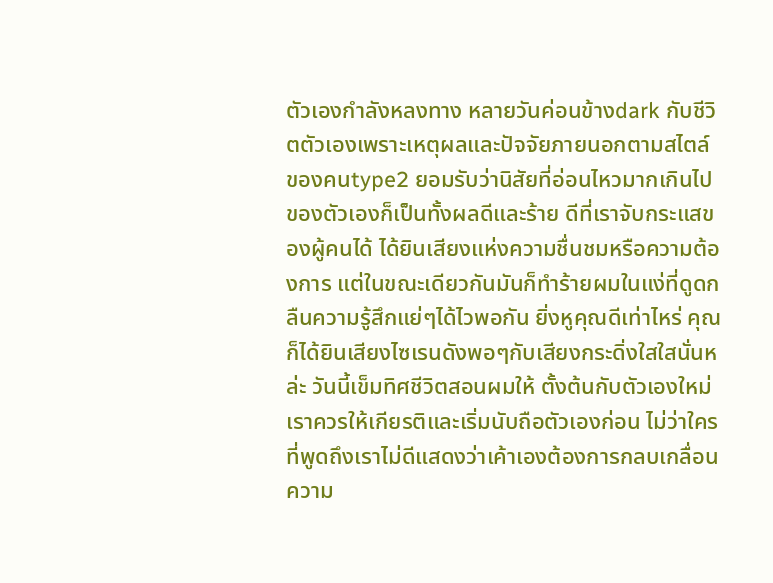ตัวเองกำลังหลงทาง หลายวันค่อนข้างdark กับชีวิตตัวเองเพราะเหตุผลและปัจจัยภายนอกตามสไตล์ ของคนtype2 ยอมรับว่านิสัยที่อ่อนไหวมากเกินไปของตัวเองก็เป็นทั้งผลดีและร้าย ดีที่เราจับกระแสของผู้คนได้ ได้ยินเสียงแห่งความชื่นชมหรือความต้องการ แต่ในขณะเดียวกันมันก็ทำร้ายผมในแง่ที่ดูดกลืนความรู้สึกแย่ๆได้ไวพอกัน ยิ่งหูคุณดีเท่าไหร่ คุณก็ได้ยินเสียงไซเรนดังพอๆกับเสียงกระดิ่งใสใสนั่นหล่ะ วันนี้เข็มทิศชีวิตสอนผมให้ ตั้งต้นกับตัวเองใหม่ เราควรให้เกียรติและเริ่มนับถือตัวเองก่อน ไม่ว่าใครที่พูดถึงเราไม่ดีแสดงว่าเค้าเองต้องการกลบเกลื่อนความ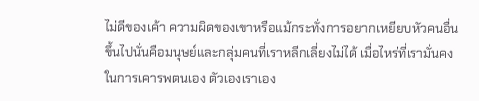ไม่ดีของเค้า ความผิดของเขาหรือแม้กระทั่งการอยากเหยียบหัวคนอื่นขึ้นไปนั่นคือมนุษย์และกลุ่มคนที่เราหลีกเลี่ยงไม่ได้ เมื่อไหร่ที่เรามั่นคงในการเคารพตนเอง ตัวเองเราเอง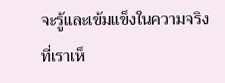จะรู้และเข้มแข็งในความจริงที่เราเห็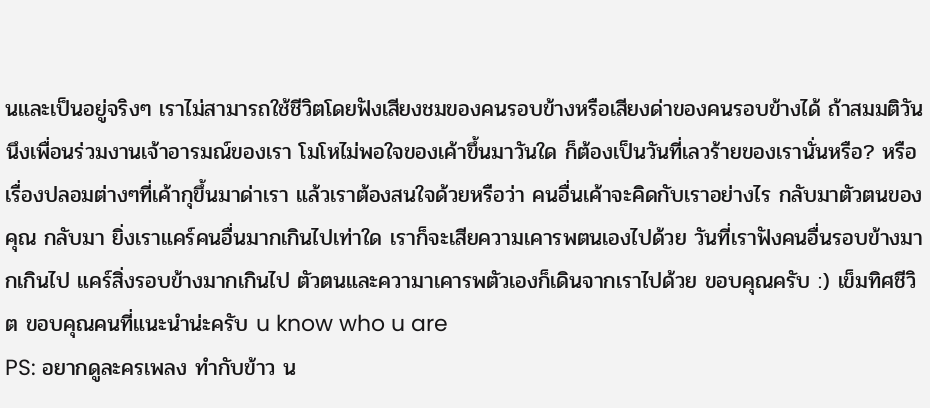นและเป็นอยู่จริงๆ เราไม่สามารถใช้ชีวิตโดยฟังเสียงชมของคนรอบข้างหรือเสียงด่าของคนรอบข้างได้ ถ้าสมมติวันนึงเพื่อนร่วมงานเจ้าอารมณ์ของเรา โมโหไม่พอใจของเค้าขึ้นมาวันใด ก็ต้องเป็นวันที่เลวร้ายของเรานั่นหรือ? หรือเรื่องปลอมต่างๆที่เค้ากุขึ้นมาด่าเรา แล้วเราต้องสนใจด้วยหรือว่า คนอื่นเค้าจะคิดกับเราอย่างไร กลับมาตัวตนของคุณ กลับมา ยิ่งเราแคร์คนอื่นมากเกินไปเท่าใด เราก็จะเสียความเคารพตนเองไปด้วย วันที่เราฟังคนอื่นรอบข้างมากเกินไป แคร์สิ่งรอบข้างมากเกินไป ตัวตนและความาเคารพตัวเองก็เดินจากเราไปด้วย ขอบคุณครับ :) เข็มทิศชีวิต ขอบคุณคนที่แนะนำน่ะครับ u know who u are
PS: อยากดูละครเพลง ทำกับข้าว น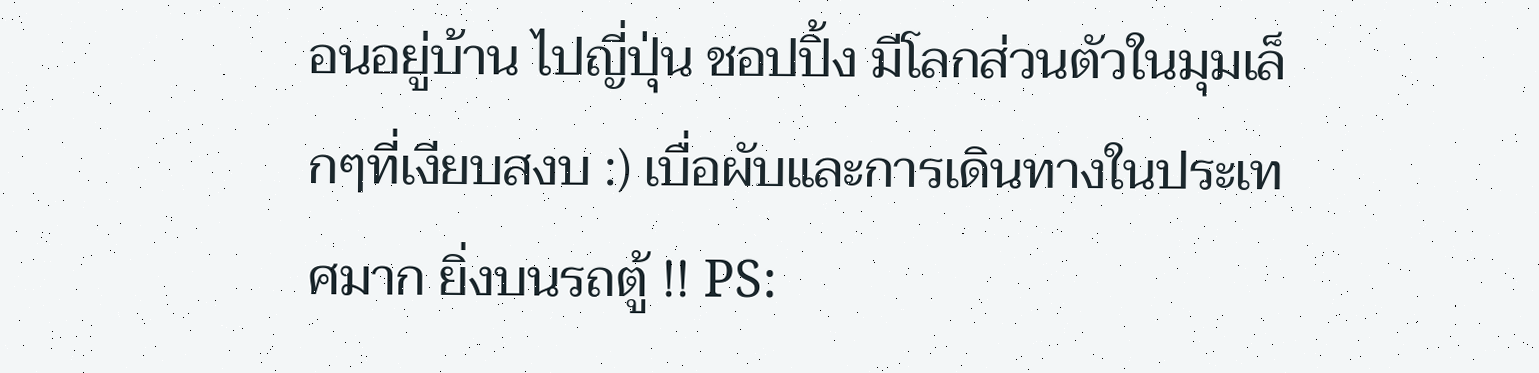อนอยู่บ้าน ไปญี่ปุ่น ชอปปิ้ง มีโลกส่วนตัวในมุมเล็กๆที่เงียบสงบ :) เบื่อผับและการเดินทางในประเทศมาก ยิ่งบนรถตู้ !! PS: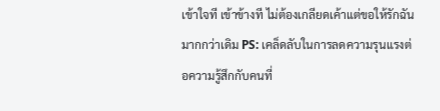เข้าใจที เข้าข้างที ไม่ต้องเกลียดเค้าแต่ขอให้รักฉันมากกว่าเดิม PS: เคล็ดลับในการลดความรุนแรงต่อความรู้สึกกับคนที่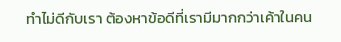ทำไม่ดีกับเรา ต้องหาข้อดีที่เรามีมากกว่าเค้าในคน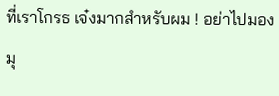ที่เราโกรธ เจ๋งมากสำหรับผม ! อย่าไปมองมุ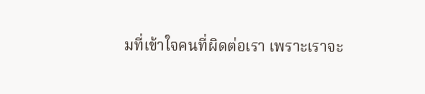มที่เข้าใจคนที่ผิดต่อเรา เพราะเราจะ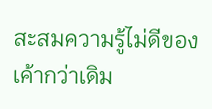สะสมความรู้ไม่ดีของเค้ากว่าเดิม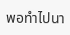พอทำไปนา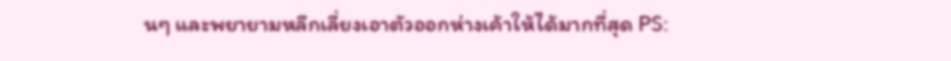นๆ และพยายามหลีกเลี่ยงเอาตัวออกห่างเค้าให้ได้มากที่สุด PS: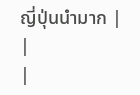ญี่ปุ่นนำมาก |
|
|